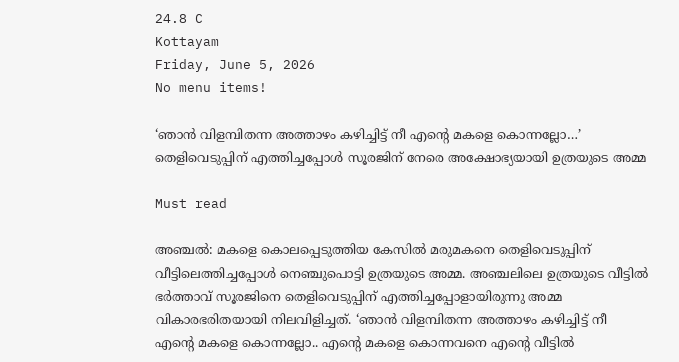24.8 C
Kottayam
Friday, June 5, 2026
No menu items!

‘ഞാന്‍ വിളമ്പിതന്ന അത്താഴം കഴിച്ചിട്ട് നീ എന്റെ മകളെ കൊന്നല്ലോ…’ തെളിവെടുപ്പിന് എത്തിച്ചപ്പോള്‍ സൂരജിന് നേരെ അക്ഷോഭ്യയായി ഉത്രയുടെ അമ്മ

Must read

അഞ്ചല്‍: മകളെ കൊലപ്പെടുത്തിയ കേസില്‍ മരുമകനെ തെളിവെടുപ്പിന് വീട്ടിലെത്തിച്ചപ്പോള്‍ നെഞ്ചുപൊട്ടി ഉത്രയുടെ അമ്മ. അഞ്ചലിലെ ഉത്രയുടെ വീട്ടില്‍ ഭര്‍ത്താവ് സൂരജിനെ തെളിവെടുപ്പിന് എത്തിച്ചപ്പോളായിരുന്നു അമ്മ വികാരഭരിതയായി നിലവിളിച്ചത്. ‘ഞാന്‍ വിളമ്പിതന്ന അത്താഴം കഴിച്ചിട്ട് നീ എന്റെ മകളെ കൊന്നല്ലോ.. എന്റെ മകളെ കൊന്നവനെ എന്റെ വീട്ടില്‍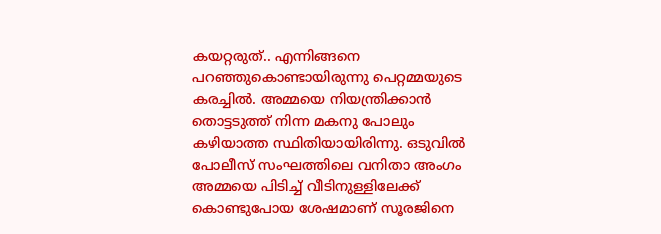കയറ്റരുത്.. എന്നിങ്ങനെ പറഞ്ഞുകൊണ്ടായിരുന്നു പെറ്റമ്മയുടെ കരച്ചില്‍. അമ്മയെ നിയന്ത്രിക്കാന്‍ തൊട്ടടുത്ത് നിന്ന മകനു പോലും കഴിയാത്ത സ്ഥിതിയായിരിന്നു. ഒടുവില്‍ പോലീസ് സംഘത്തിലെ വനിതാ അംഗം അമ്മയെ പിടിച്ച് വീടിനുള്ളിലേക്ക് കൊണ്ടുപോയ ശേഷമാണ് സൂരജിനെ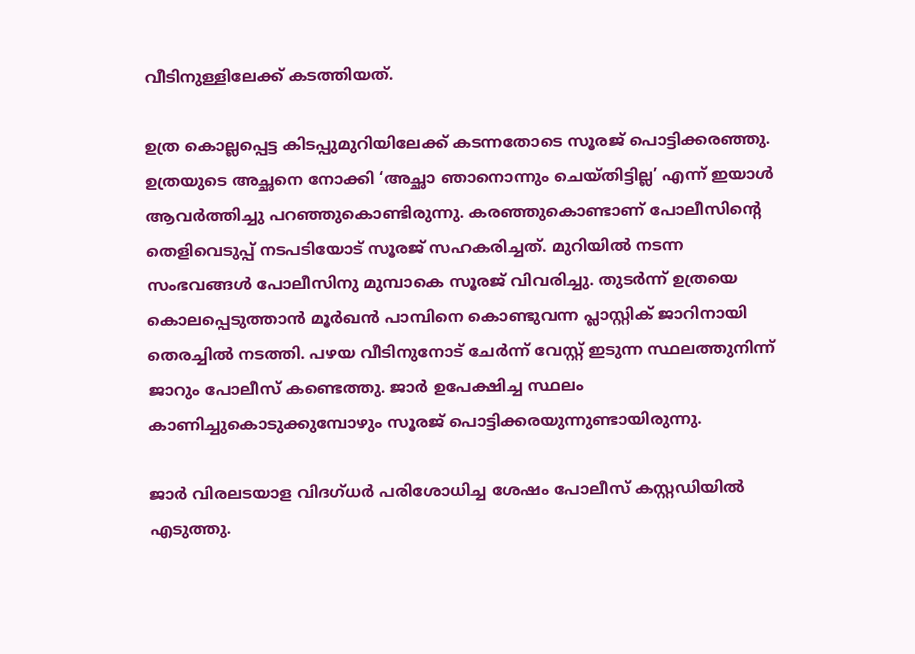വീടിനുള്ളിലേക്ക് കടത്തിയത്.

ഉത്ര കൊല്ലപ്പെട്ട കിടപ്പുമുറിയിലേക്ക് കടന്നതോടെ സൂരജ് പൊട്ടിക്കരഞ്ഞു. ഉത്രയുടെ അച്ഛനെ നോക്കി ‘അച്ഛാ ഞാനൊന്നും ചെയ്തിട്ടില്ല’ എന്ന് ഇയാള്‍ ആവര്‍ത്തിച്ചു പറഞ്ഞുകൊണ്ടിരുന്നു. കരഞ്ഞുകൊണ്ടാണ് പോലീസിന്റെ തെളിവെടുപ്പ് നടപടിയോട് സൂരജ് സഹകരിച്ചത്. മുറിയില്‍ നടന്ന സംഭവങ്ങള്‍ പോലീസിനു മുമ്പാകെ സൂരജ് വിവരിച്ചു. തുടര്‍ന്ന് ഉത്രയെ കൊലപ്പെടുത്താന്‍ മൂര്‍ഖന്‍ പാമ്പിനെ കൊണ്ടുവന്ന പ്ലാസ്റ്റിക് ജാറിനായി തെരച്ചില്‍ നടത്തി. പഴയ വീടിനുനോട് ചേര്‍ന്ന് വേസ്റ്റ് ഇടുന്ന സ്ഥലത്തുനിന്ന് ജാറും പോലീസ് കണ്ടെത്തു. ജാര്‍ ഉപേക്ഷിച്ച സ്ഥലം കാണിച്ചുകൊടുക്കുമ്പോഴും സൂരജ് പൊട്ടിക്കരയുന്നുണ്ടായിരുന്നു.

ജാര്‍ വിരലടയാള വിദഗ്ധര്‍ പരിശോധിച്ച ശേഷം പോലീസ് കസ്റ്റഡിയില്‍ എടുത്തു.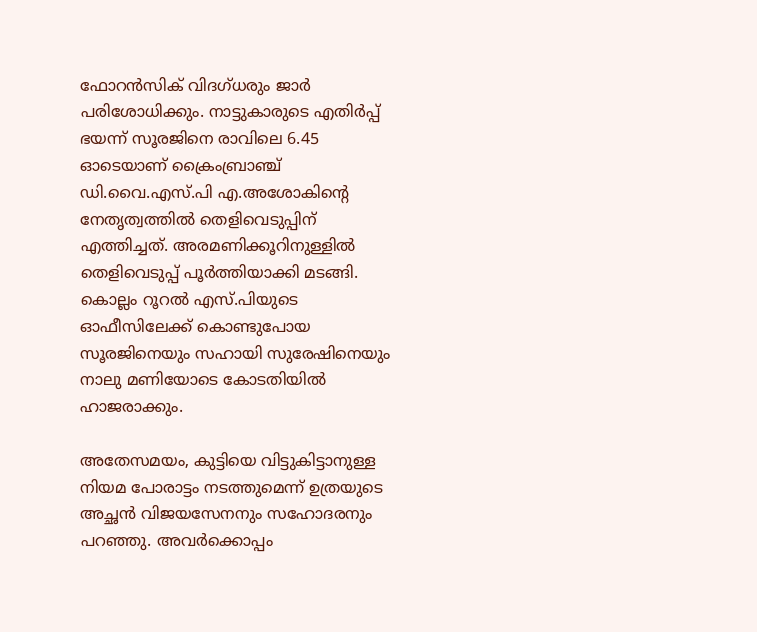ഫോറന്‍സിക് വിദഗ്ധരും ജാര്‍ പരിശോധിക്കും. നാട്ടുകാരുടെ എതിര്‍പ്പ് ഭയന്ന് സൂരജിനെ രാവിലെ 6.45 ഓടെയാണ് ക്രൈംബ്രാഞ്ച് ഡി.വൈ.എസ്.പി എ.അശോകിന്റെ നേതൃത്വത്തില്‍ തെളിവെടുപ്പിന് എത്തിച്ചത്. അരമണിക്കൂറിനുള്ളില്‍ തെളിവെടുപ്പ് പൂര്‍ത്തിയാക്കി മടങ്ങി. കൊല്ലം റൂറല്‍ എസ്.പിയുടെ ഓഫീസിലേക്ക് കൊണ്ടുപോയ സൂരജിനെയും സഹായി സുരേഷിനെയും നാലു മണിയോടെ കോടതിയില്‍ ഹാജരാക്കും.

അതേസമയം, കുട്ടിയെ വിട്ടുകിട്ടാനുള്ള നിയമ പോരാട്ടം നടത്തുമെന്ന് ഉത്രയുടെ അച്ഛന്‍ വിജയസേനനും സഹോദരനും പറഞ്ഞു. അവര്‍ക്കൊപ്പം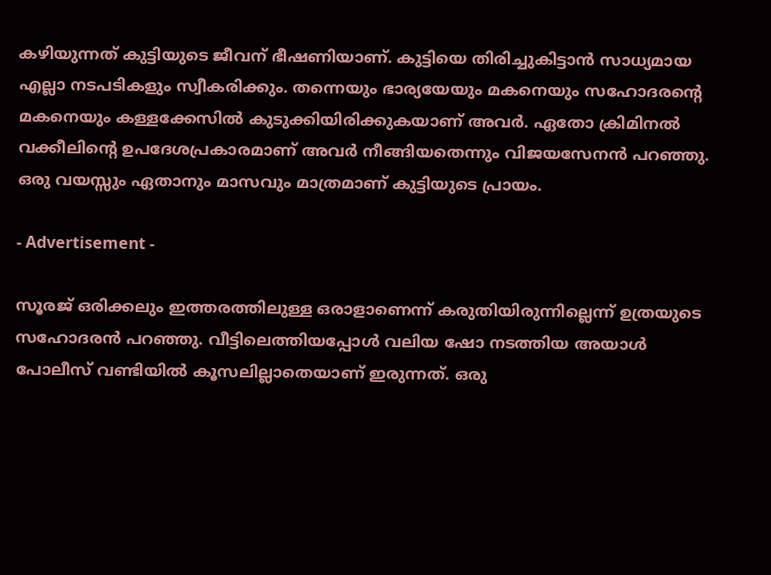കഴിയുന്നത് കുട്ടിയുടെ ജീവന് ഭീഷണിയാണ്. കുട്ടിയെ തിരിച്ചുകിട്ടാന്‍ സാധ്യമായ എല്ലാ നടപടികളും സ്വീകരിക്കും. തന്നെയും ഭാര്യയേയും മകനെയും സഹോദരന്റെ മകനെയും കള്ളക്കേസില്‍ കുടുക്കിയിരിക്കുകയാണ് അവര്‍. ഏതോ ക്രിമിനല്‍ വക്കീലിന്റെ ഉപദേശപ്രകാരമാണ് അവര്‍ നീങ്ങിയതെന്നും വിജയസേനന്‍ പറഞ്ഞു. ഒരു വയസ്സും ഏതാനും മാസവും മാത്രമാണ് കുട്ടിയുടെ പ്രായം.

- Advertisement -

സൂരജ് ഒരിക്കലും ഇത്തരത്തിലുള്ള ഒരാളാണെന്ന് കരുതിയിരുന്നില്ലെന്ന് ഉത്രയുടെ സഹോദരന്‍ പറഞ്ഞു. വീട്ടിലെത്തിയപ്പോള്‍ വലിയ ഷോ നടത്തിയ അയാള്‍ പോലീസ് വണ്ടിയില്‍ കൂസലില്ലാതെയാണ് ഇരുന്നത്. ഒരു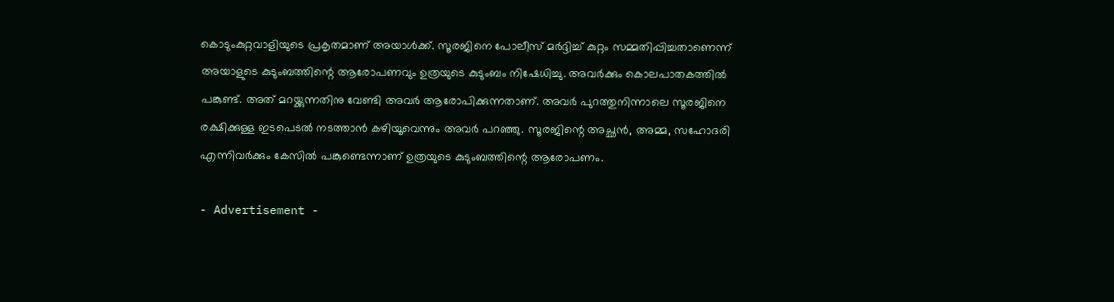കൊടുംകുറ്റവാളിയുടെ പ്രകൃതമാണ് അയാള്‍ക്ക്. സൂരജിനെ പോലീസ് മര്‍ദ്ദിച്ച് കുറ്റം സമ്മതിപ്പിച്ചതാണെന്ന് അയാളുടെ കുടുംബത്തിന്റെ ആരോപണവും ഉത്രയുടെ കുടുംബം നിഷേധിച്ചു. അവര്‍ക്കും കൊലപാതകത്തില്‍ പങ്കുണ്ട്. അത് മറയ്ക്കുന്നതിനു വേണ്ടി അവര്‍ ആരോപിക്കുന്നതാണ്. അവര്‍ പുറത്തുനിന്നാലെ സൂരജിനെ രക്ഷിക്കുള്ള ഇടപെടല്‍ നടത്താന്‍ കഴിയൂവെന്നും അവര്‍ പറഞ്ഞു. സൂരജിന്റെ അച്ഛന്‍, അമ്മ, സഹോദരി എന്നിവര്‍ക്കും കേസില്‍ പങ്കുണ്ടെന്നാണ് ഉത്രയുടെ കുടുംബത്തിന്റെ ആരോപണം.

- Advertisement -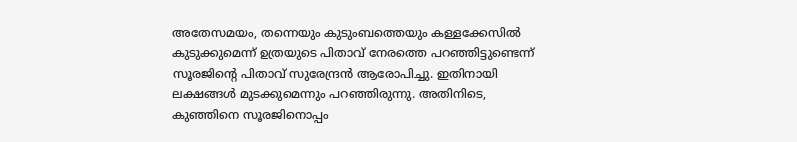അതേസമയം, തന്നെയും കുടുംബത്തെയും കള്ളക്കേസില്‍ കുടുക്കുമെന്ന് ഉത്രയുടെ പിതാവ് നേരത്തെ പറഞ്ഞിട്ടുണ്ടെന്ന് സൂരജിന്റെ പിതാവ് സുരേന്ദ്രന്‍ ആരോപിച്ചു. ഇതിനായി ലക്ഷങ്ങള്‍ മുടക്കുമെന്നും പറഞ്ഞിരുന്നു. അതിനിടെ, കുഞ്ഞിനെ സൂരജിനൊപ്പം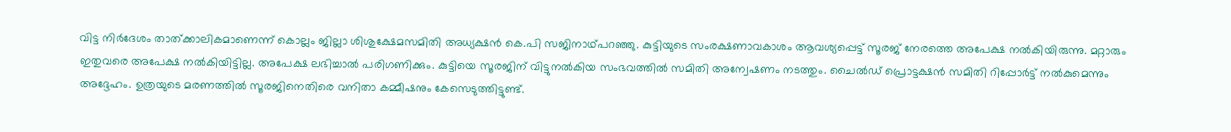വിട്ട നിര്‍ദേശം താത്ക്കാലികമാണെന്ന് കൊല്ലം ജില്ലാ ശിശുക്ഷേമസമിതി അധ്യക്ഷന്‍ കെ.പി സജിനാഥ്പറഞ്ഞു. കുട്ടിയുടെ സംരക്ഷണാവകാശം ആവശ്യപ്പെട്ട് സൂരജ് നേരത്തെ അപേക്ഷ നല്‍കിയിരുന്നു. മറ്റാരും ഇതുവരെ അപേക്ഷ നല്‍കിയിട്ടില്ല. അപേക്ഷ ലഭിച്ചാല്‍ പരിഗണിക്കും. കുട്ടിയെ സൂരജിന് വിട്ടുനല്‍കിയ സംഭവത്തില്‍ സമിതി അന്വേഷണം നടത്തും. ചൈല്‍ഡ് പ്രൊട്ടക്ഷന്‍ സമിതി റിപ്പോര്‍ട്ട് നല്‍കുമെന്നും അദ്ദേഹം. ഉത്രയുടെ മരണത്തില്‍ സൂരജിനെതിരെ വനിതാ കമ്മീഷനും കേസെടുത്തിട്ടുണ്ട്.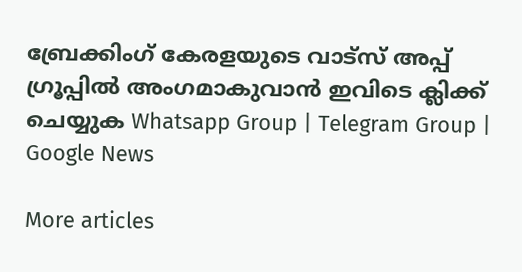ബ്രേക്കിംഗ് കേരളയുടെ വാട്സ് അപ്പ് ഗ്രൂപ്പിൽ അംഗമാകുവാൻ ഇവിടെ ക്ലിക്ക് ചെയ്യുക Whatsapp Group | Telegram Group | Google News

More articles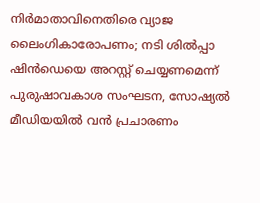നിർമാതാവിനെതിരെ വ്യാജ ലൈംഗികാരോപണം; നടി ശിൽപ്പാ ഷിൻഡെയെ അറസ്റ്റ് ചെയ്യണമെന്ന് പുരുഷാവകാശ സംഘടന, സോഷ്യൽ മീഡിയയിൽ വൻ പ്രചാരണം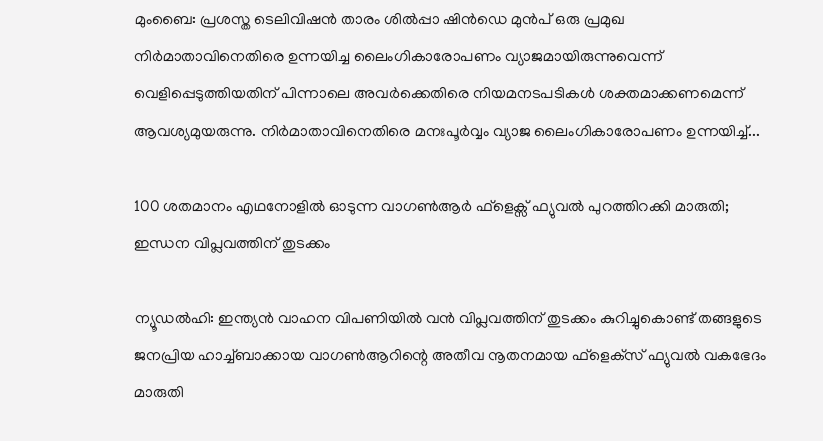മുംബൈ: പ്രശസ്ത ടെലിവിഷൻ താരം ശിൽപ്പാ ഷിൻഡെ മുൻപ് ഒരു പ്രമുഖ നിർമാതാവിനെതിരെ ഉന്നയിച്ച ലൈംഗികാരോപണം വ്യാജമായിരുന്നുവെന്ന് വെളിപ്പെടുത്തിയതിന് പിന്നാലെ അവർക്കെതിരെ നിയമനടപടികൾ ശക്തമാക്കണമെന്ന് ആവശ്യമുയരുന്നു. നിർമാതാവിനെതിരെ മനഃപൂർവ്വം വ്യാജ ലൈംഗികാരോപണം ഉന്നയിച്ച്...

100 ശതമാനം എഥനോളിൽ ഓടുന്ന വാഗൺആർ ഫ്ളെക്സ് ഫ്യുവൽ പുറത്തിറക്കി മാരുതി; ഇന്ധന വിപ്ലവത്തിന് തുടക്കം

ന്യൂഡൽഹി: ഇന്ത്യൻ വാഹന വിപണിയിൽ വൻ വിപ്ലവത്തിന് തുടക്കം കുറിച്ചുകൊണ്ട് തങ്ങളുടെ ജനപ്രിയ ഹാച്ച്ബാക്കായ വാഗൺആറിന്റെ അതീവ നൂതനമായ ഫ്‌ളെക്‌സ് ഫ്യുവൽ വകഭേദം മാരുതി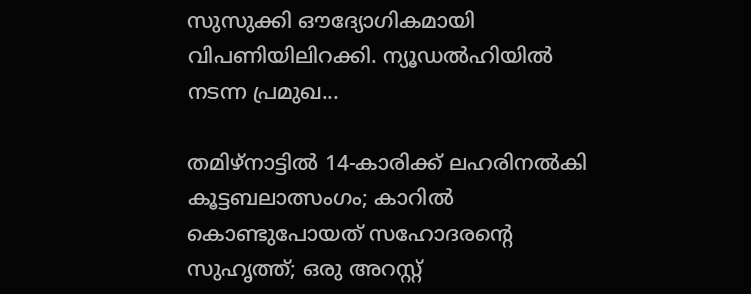സുസുക്കി ഔദ്യോഗികമായി വിപണിയിലിറക്കി. ന്യൂഡൽഹിയിൽ നടന്ന പ്രമുഖ...

തമിഴ്നാട്ടിൽ 14-കാരിക്ക് ലഹരിനൽകി കൂട്ടബലാത്സംഗം; കാറിൽ കൊണ്ടുപോയത് സഹോദരന്റെ സുഹൃത്ത്; ഒരു അറസ്റ്റ്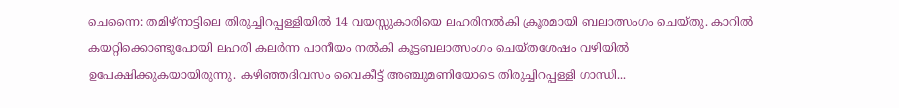ചെന്നൈ: തമിഴ്നാട്ടിലെ തിരുച്ചിറപ്പള്ളിയിൽ 14 വയസ്സുകാരിയെ ലഹരിനൽകി ക്രൂരമായി ബലാത്സംഗം ചെയ്തു. കാറിൽ കയറ്റിക്കൊണ്ടുപോയി ലഹരി കലർന്ന പാനീയം നൽകി കൂട്ടബലാത്സംഗം ചെയ്തശേഷം വഴിയിൽ ഉപേക്ഷിക്കുകയായിരുന്നു. കഴിഞ്ഞദിവസം വൈകീട്ട് അഞ്ചുമണിയോടെ തിരുച്ചിറപ്പള്ളി ഗാന്ധി...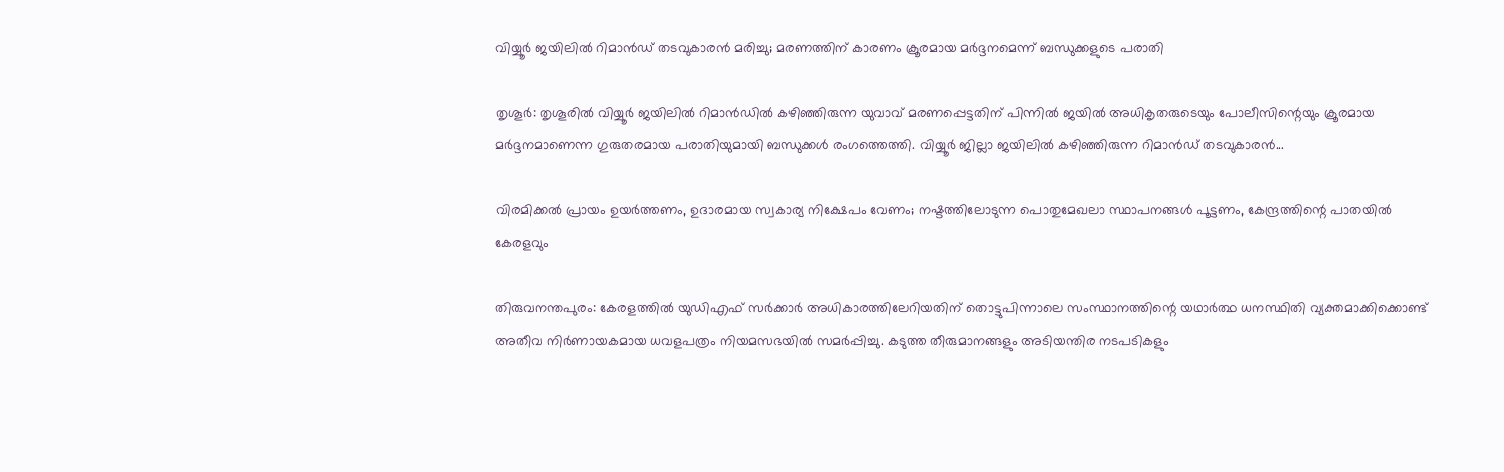വിയ്യൂർ ജയിലിൽ റിമാൻഡ് തടവുകാരൻ മരിച്ചു; മരണത്തിന് കാരണം ക്രൂരമായ മർദ്ദനമെന്ന് ബന്ധുക്കളുടെ പരാതി

തൃശൂർ: തൃശൂരിൽ വിയ്യൂർ ജയിലിൽ റിമാൻഡിൽ കഴിഞ്ഞിരുന്ന യുവാവ് മരണപ്പെട്ടതിന് പിന്നിൽ ജയിൽ അധികൃതരുടെയും പോലീസിന്റെയും ക്രൂരമായ മർദ്ദനമാണെന്ന ഗുരുതരമായ പരാതിയുമായി ബന്ധുക്കൾ രംഗത്തെത്തി. വിയ്യൂർ ജില്ലാ ജയിലിൽ കഴിഞ്ഞിരുന്ന റിമാൻഡ് തടവുകാരൻ...

വിരമിക്കൽ പ്രായം ഉയർത്തണം, ഉദാരമായ സ്വകാര്യ നിക്ഷേപം വേണം; നഷ്ടത്തിലോടുന്ന പൊതുമേഖലാ സ്ഥാപനങ്ങള്‍ പൂട്ടണം, കേന്ദ്രത്തിന്റെ പാതയില്‍ കേരളവും

തിരുവനന്തപുരം: കേരളത്തിൽ യുഡിഎഫ് സർക്കാർ അധികാരത്തിലേറിയതിന് തൊട്ടുപിന്നാലെ സംസ്ഥാനത്തിന്റെ യഥാർത്ഥ ധനസ്ഥിതി വ്യക്തമാക്കിക്കൊണ്ട് അതീവ നിർണായകമായ ധവളപത്രം നിയമസഭയിൽ സമർപ്പിച്ചു. കടുത്ത തീരുമാനങ്ങളും അടിയന്തിര നടപടികളും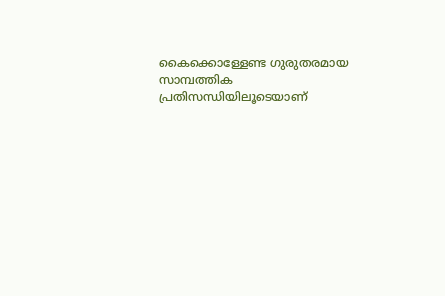കൈക്കൊള്ളേണ്ട ഗുരുതരമായ സാമ്പത്തിക പ്രതിസന്ധിയിലൂടെയാണ്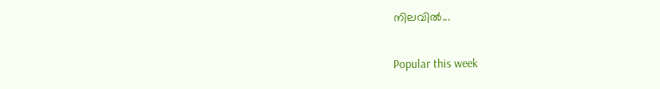നിലവിൽ...

Popular this week